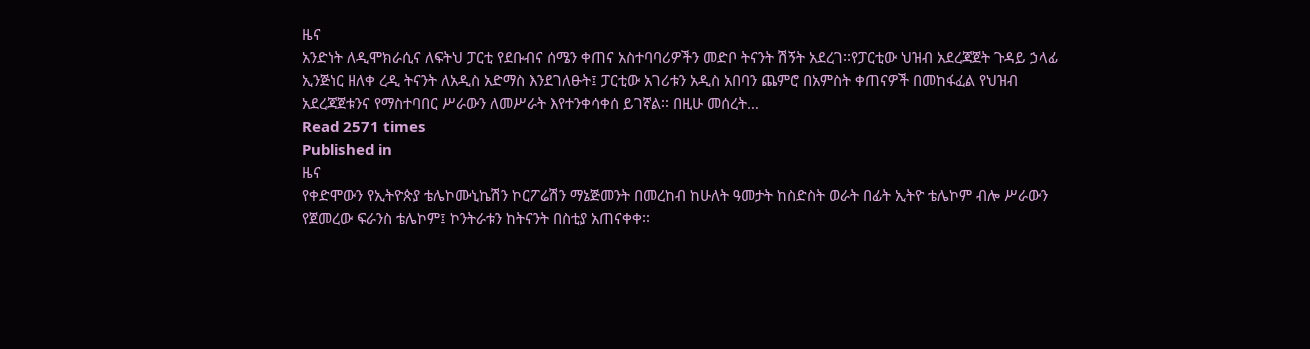ዜና
አንድነት ለዲሞክራሲና ለፍትህ ፓርቲ የደቡብና ሰሜን ቀጠና አስተባባሪዎችን መድቦ ትናንት ሽኝት አደረገ፡፡የፓርቲው ህዝብ አደረጃጀት ጉዳይ ኃላፊ ኢንጅነር ዘለቀ ረዲ ትናንት ለአዲስ አድማስ እንደገለፁት፤ ፓርቲው አገሪቱን አዲስ አበባን ጨምሮ በአምስት ቀጠናዎች በመከፋፈል የህዝብ አደረጃጀቱንና የማስተባበር ሥራውን ለመሥራት እየተንቀሳቀሰ ይገኛል፡፡ በዚሁ መሰረት…
Read 2571 times
Published in
ዜና
የቀድሞውን የኢትዮጵያ ቴሌኮሙኒኬሽን ኮርፖሬሽን ማኔጅመንት በመረከብ ከሁለት ዓመታት ከስድስት ወራት በፊት ኢትዮ ቴሌኮም ብሎ ሥራውን የጀመረው ፍራንስ ቴሌኮም፤ ኮንትራቱን ከትናንት በስቲያ አጠናቀቀ፡፡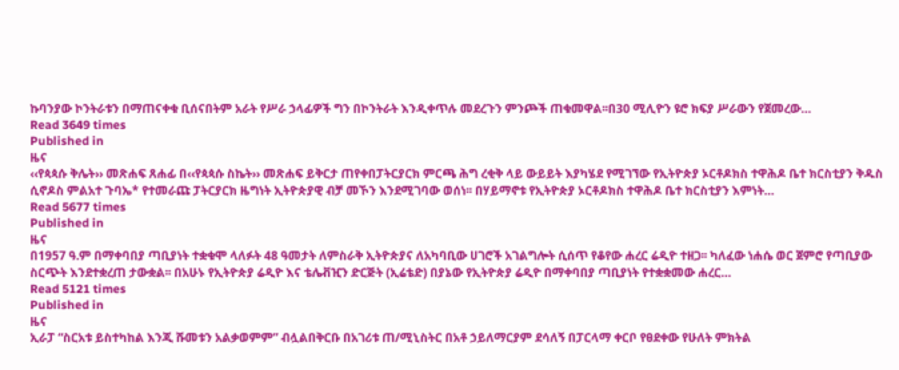ኩባንያው ኮንትራቱን በማጠናቀቁ ቢሰናበትም አራት የሥራ ኃላፊዎች ግን በኮንትራት እንዲቀጥሉ መደረጉን ምንጮች ጠቁመዋል፡፡በ30 ሚሊዮን ዩሮ ክፍያ ሥራውን የጀመረው…
Read 3649 times
Published in
ዜና
‹‹የጳጳሱ ቅሌት›› መጽሐፍ ጸሐፊ በ‹‹የጳጳሱ ስኬት›› መጽሐፍ ይቅርታ ጠየቀበፓትርያርክ ምርጫ ሕግ ረቂቅ ላይ ውይይት እያካሄደ የሚገኘው የኢትዮጵያ ኦርቶዶክስ ተዋሕዶ ቤተ ክርስቲያን ቅዱስ ሲኖዶስ ምልአተ ጉባኤ* የተመራጩ ፓትርያርክ ዜግነት ኢትዮጵያዊ ብቻ መኾን እንደሚገባው ወሰነ፡፡ በሃይማኖቱ የኢትዮጵያ ኦርቶዶክስ ተዋሕዶ ቤተ ክርስቲያን እምነት…
Read 5677 times
Published in
ዜና
በ1957 ዓ.ም በማቀባበያ ጣቢያነት ተቋቁሞ ላለፉት 48 ዓመታት ለምስራቅ ኢትዮጵያና ለአካባቢው ሀገሮች አገልግሎት ሲሰጥ የቆየው ሐረር ሬዲዮ ተዘጋ፡፡ ካለፈው ነሐሴ ወር ጀምሮ የጣቢያው ስርጭት እንደተቋረጠ ታውቋል፡፡ በአሁኑ የኢትዮጵያ ሬዲዮ እና ቴሌቭዢን ድርጅት (ኢሬቴድ) በያኔው የኢትዮጵያ ሬዲዮ በማቀባበያ ጣቢያነት የተቋቋመው ሐረር…
Read 5121 times
Published in
ዜና
ኢራፓ “ስርአቱ ይስተካከል እንጂ ሹመቱን አልቃወምም” ብሏልበቅርቡ በአገሪቱ ጠ/ሚኒስትር በአቶ ኃይለማርያም ደሳለኝ በፓርላማ ቀርቦ የፀደቀው የሁለት ምክትል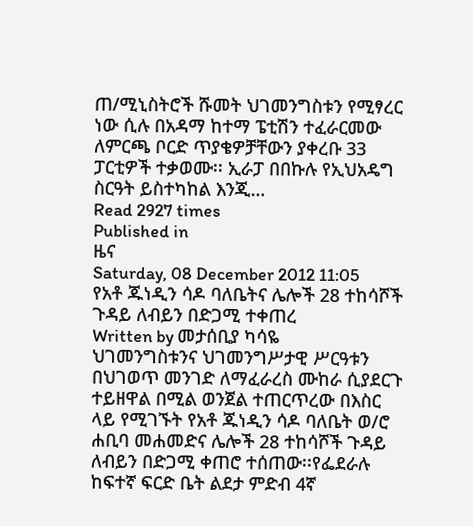ጠ/ሚኒስትሮች ሹመት ህገመንግስቱን የሚፃረር ነው ሲሉ በአዳማ ከተማ ፔቲሽን ተፈራርመው ለምርጫ ቦርድ ጥያቄዎቻቸውን ያቀረቡ 33 ፓርቲዎች ተቃወሙ፡፡ ኢራፓ በበኩሉ የኢህአዴግ ስርዓት ይስተካከል እንጂ…
Read 2927 times
Published in
ዜና
Saturday, 08 December 2012 11:05
የአቶ ጁነዲን ሳዶ ባለቤትና ሌሎች 28 ተከሳሾች ጉዳይ ለብይን በድጋሚ ተቀጠረ
Written by መታሰቢያ ካሳዬ
ህገመንግስቱንና ህገመንግሥታዊ ሥርዓቱን በህገወጥ መንገድ ለማፈራረስ ሙከራ ሲያደርጉ ተይዘዋል በሚል ወንጀል ተጠርጥረው በእስር ላይ የሚገኙት የአቶ ጁነዲን ሳዶ ባለቤት ወ/ሮ ሐቢባ መሐመድና ሌሎች 28 ተከሳሾች ጉዳይ ለብይን በድጋሚ ቀጠሮ ተሰጠው፡፡የፌደራሉ ከፍተኛ ፍርድ ቤት ልደታ ምድብ 4ኛ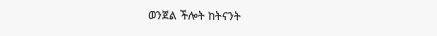ወንጀል ችሎት ከትናንት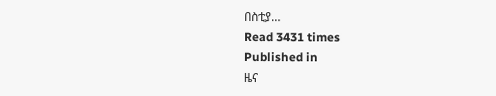በስቲያ…
Read 3431 times
Published in
ዜና